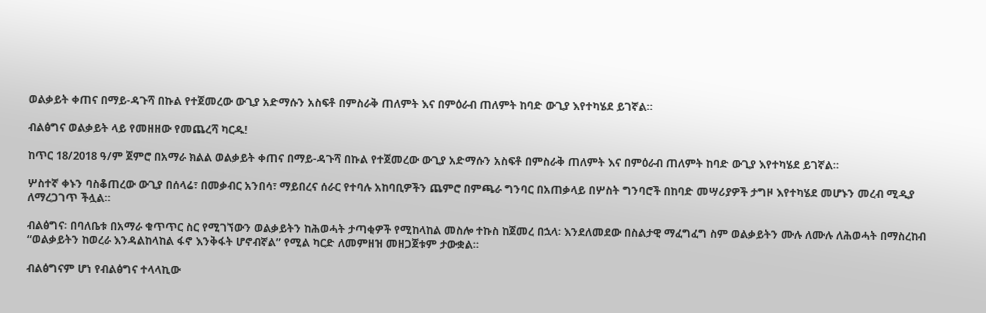ወልቃይት ቀጠና በማይ-ዳጉሻ በኩል የተጀመረው ውጊያ አድማሱን አስፍቶ በምስራቅ ጠለምት እና በምዕራብ ጠለምት ከባድ ውጊያ እየተካሄደ ይገኛል።

ብልፅግና ወልቃይት ላይ የመዘዘው የመጨረሻ ካርዱ!

ከጥር 18/2018 ዓ/ም ጀምሮ በአማራ ክልል ወልቃይት ቀጠና በማይ-ዳጉሻ በኩል የተጀመረው ውጊያ አድማሱን አስፍቶ በምስራቅ ጠለምት እና በምዕራብ ጠለምት ከባድ ውጊያ እየተካሄደ ይገኛል።

ሦስተኛ ቀኑን ባስቆጠረው ውጊያ በሰላሬ፣ በመቃብር አንበሳ፣ ማይበረና ሰራር የተባሉ አከባቢዎችን ጨምሮ በምጫራ ግንባር በአጠቃላይ በሦስት ግንባሮች በከባድ መሣሪያዎች ታግዞ እየተካሄደ መሆኑን መረብ ሚዲያ ለማረጋገጥ ችሏል።

ብልፅግና፡ በባለቤቱ በአማራ ቁጥጥር ስር የሚገኘውን ወልቃይትን ከሕወሓት ታጣቂዎች የሚከላከል መስሎ ተኩስ ከጀመረ በኋላ፡ እንደለመደው በስልታዊ ማፈግፈግ ስም ወልቃይትን ሙሉ ለሙሉ ለሕወሓት በማስረከብ “ወልቃይትን ከወረራ እንዳልከላከል ፋኖ እንቅፋት ሆኖብኛል” የሚል ካርድ ለመምዘዝ መዘጋጀቱም ታውቋል።

ብልፅግናም ሆነ የብልፅግና ተላላኪው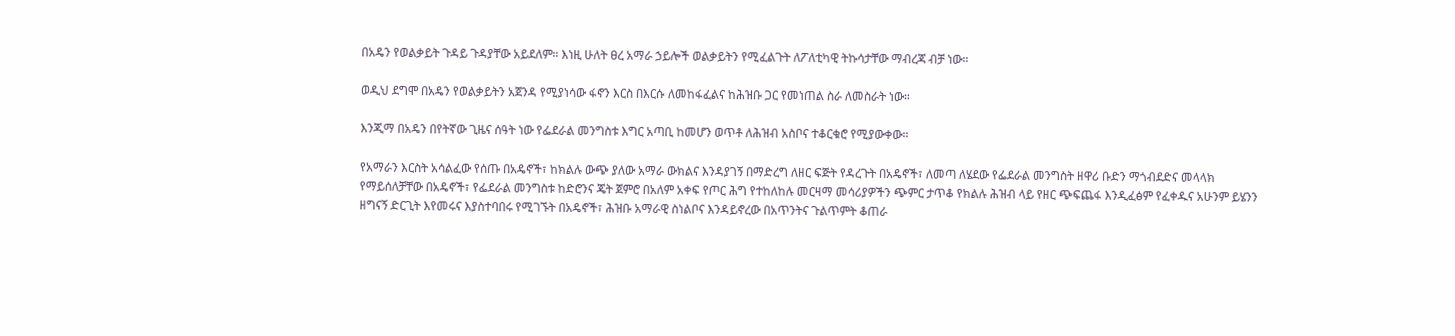በአዴን የወልቃይት ጉዳይ ጉዳያቸው አይደለም። እነዚ ሁለት ፀረ አማራ ኃይሎች ወልቃይትን የሚፈልጉት ለፖለቲካዊ ትኩሳታቸው ማብረጃ ብቻ ነው።

ወዲህ ደግሞ በአዴን የወልቃይትን አጀንዳ የሚያነሳው ፋኖን እርስ በእርሱ ለመከፋፈልና ከሕዝቡ ጋር የመነጠል ስራ ለመስራት ነው።

እንጂማ በአዴን በየትኛው ጊዜና ሰዓት ነው የፌደራል መንግስቱ እግር አጣቢ ከመሆን ወጥቶ ለሕዝብ አስቦና ተቆርቁሮ የሚያውቀው።

የአማራን እርስት አሳልፈው የሰጡ በአዴኖች፣ ከክልሉ ውጭ ያለው አማራ ውክልና እንዳያገኝ በማድረግ ለዘር ፍጅት የዳረጉት በአዴኖች፣ ለመጣ ለሄደው የፌደራል መንግስት ዘዋሪ ቡድን ማጎብደድና መላላክ የማይሰለቻቸው በአዴኖች፣ የፌደራል መንግስቱ ከድሮንና ጄት ጀምሮ በአለም አቀፍ የጦር ሕግ የተከለከሉ መርዛማ መሳሪያዎችን ጭምር ታጥቆ የክልሉ ሕዝብ ላይ የዘር ጭፍጨፋ እንዲፈፅም የፈቀዱና አሁንም ይሄንን ዘግናኝ ድርጊት እየመሩና እያስተባበሩ የሚገኙት በአዴኖች፣ ሕዝቡ አማራዊ ስነልቦና እንዳይኖረው በአጥንትና ጉልጥምት ቆጠራ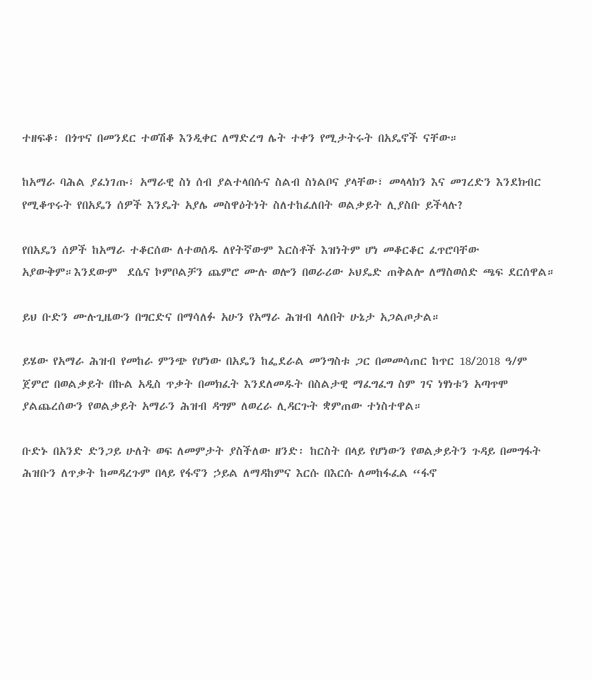ተዘፍቆ፡ በጎጥና በመንደር ተወሽቆ እንዲቀር ለማድረግ ሌት ተቀን የሚታትሩት በአዴኖች ናቸው።

ከአማራ ባሕል ያፈነገጡ፣ አማራዊ ስነ ሰብ ያልተላበሱና ስልብ ስነልቦና ያላቸው፣ መላላክን እና መገረድን እንደክብር የሚቆጥሩት የበአዴን ሰዎች እንዴት አያሌ መስዋዕትነት ስለተከፈለበት ወልቃይት ሊያስቡ ይችላሉ?

የበአዴን ሰዎች ከአማራ ተቆርሰው ለተወሰዱ ለየትኛውም እርስቶች እዝነትም ሆነ መቆርቆር ፈጥሮባቸው አያውቅም።እንደውም  ደሴና ኮምቦልቻን ጨምሮ ሙሉ ወሎን በወራሪው ኦህዴድ ጠቅልሎ ለማስወሰድ ጫፍ ደርሰዋል።

ይህ ቡድን ሙሉጊዜውን በግርድና በማሳለፉ አሁን የአማራ ሕዝብ ላለበት ሁኔታ አጋልጦታል።

ይሄው የአማራ ሕዝብ የመከራ ምንጭ የሆነው በአዴን ከፌደራል መንግስቱ ጋር በመመሳጠር ከጥር 18/2018 ዓ/ም ጀምሮ በወልቃይት በኩል አዲስ ጥቃት በመክፈት እንደለመዱት በስልታዊ ማፈግፈግ ስም ገና ነፃነቱን አጣጥሞ ያልጨረሰውን የወልቃይት አማራን ሕዝብ ዳግም ለወረራ ሊዳርጉት ቋምጠው ተነስተዋል።

ቡድኑ በአንድ ድንጋይ ሁለት ወፍ ለመምታት ያስችለው ዘንድ፡ ከርስት በላይ የሆነውን የወልቃይትን ጉዳይ በመግፋት ሕዝቡን ለጥቃት ከመዳረጉም በላይ የፋኖን ኃይል ለማዳከምና እርሱ በእርሱ ለመከፋፈል “ፋኖ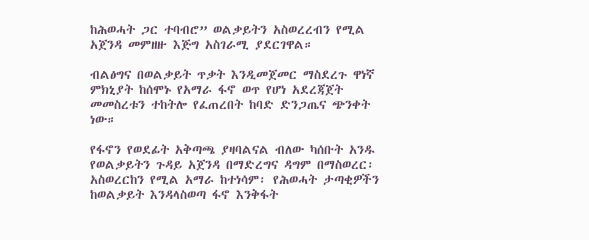ከሕወሓት ጋር ተባብሮ” ወልቃይትን አስወረረብን የሚል አጀንዳ መምዘዙ እጅግ አስገራሚ ያደርገዋል።

ብልፅግና በወልቃይት ጥቃት እንዲመጀመር ማስደረጉ ዋነኛ ምክኒያት ከሰሞኑ የአማራ ፋኖ ወጥ የሆነ አደረጃጀት መመስረቱን ተከትሎ የፈጠረበት ከባድ ድንጋጤና ጭንቀት ነው።

የፋኖን የወደፊት አቅጣጫ ያዛባልናል ብለው ካሰቡት አንዱ የወልቃይትን ጉዳይ አጀንዳ በማድረግና ዳግም በማስወረር፡ አስወረርከን የሚል አማራ ከተነሳም፡ የሕወሓት ታጣቂዎችን ከወልቃይት እንዳላስወጣ ፋኖ እንቅፋት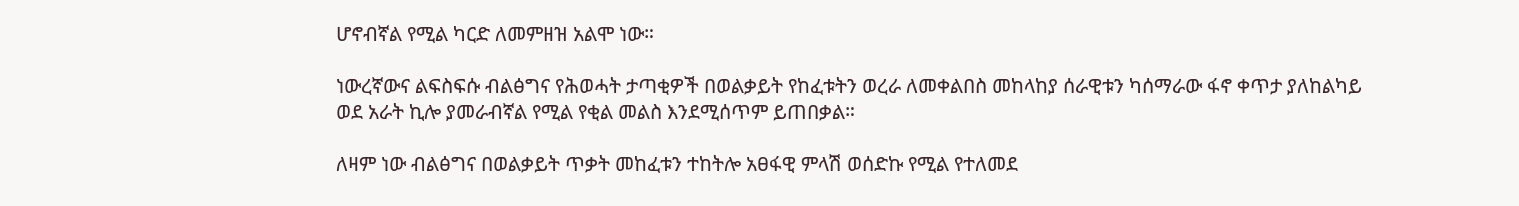ሆኖብኛል የሚል ካርድ ለመምዘዝ አልሞ ነው።

ነውረኛውና ልፍስፍሱ ብልፅግና የሕወሓት ታጣቂዎች በወልቃይት የከፈቱትን ወረራ ለመቀልበስ መከላከያ ሰራዊቱን ካሰማራው ፋኖ ቀጥታ ያለከልካይ ወደ አራት ኪሎ ያመራብኛል የሚል የቂል መልስ እንደሚሰጥም ይጠበቃል።

ለዛም ነው ብልፅግና በወልቃይት ጥቃት መከፈቱን ተከትሎ አፀፋዊ ምላሽ ወሰድኩ የሚል የተለመደ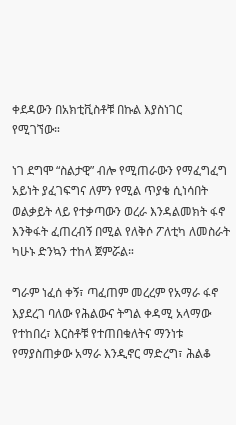ቀደዳውን በአክቲቪስቶቹ በኩል እያስነገር የሚገኘው።

ነገ ደግሞ “ስልታዊ” ብሎ የሚጠራውን የማፈግፈግ አይነት ያፈገፍግና ለምን የሚል ጥያቄ ሲነሳበት ወልቃይት ላይ የተቃጣውን ወረራ እንዳልመክት ፋኖ እንቅፋት ፈጠረብኝ በሚል የለቅሶ ፖለቲካ ለመስራት ካሁኑ ድንኳን ተከላ ጀምሯል።

ግራም ነፈሰ ቀኝ፣ ጣፈጠም መረረም የአማራ ፋኖ እያደረገ ባለው የሕልውና ትግል ቀዳሚ አላማው የተከበረ፣ እርስቶቹ የተጠበቁለትና ማንነቱ የማያስጠቃው አማራ እንዲኖር ማድረግ፣ ሕልቆ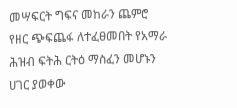መሣፍርት ግፍና መከራን ጨምሮ የዘር ጭፍጨፋ ለተፈፀመበት የአማራ ሕዝብ ፍትሕ ርትዕ ማስፈን መሆኑን ሀገር ያወቀው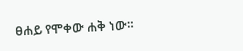ፀሐይ የሞቀው ሐቅ ነው።